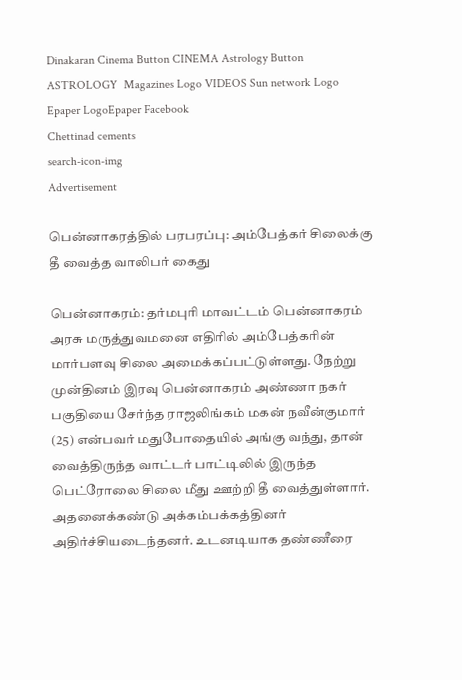Dinakaran Cinema Button CINEMA Astrology Button ASTROLOGY  Magazines Logo VIDEOS Sun network Logo Epaper LogoEpaper Facebook
Chettinad cements
search-icon-img
Advertisement

பென்னாகரத்தில் பரபரப்பு: அம்பேத்கர் சிலைக்கு தீ வைத்த வாலிபர் கைது

பென்னாகரம்: தர்மபுரி மாவட்டம் பென்னாகரம் அரசு மருத்துவமனை எதிரில் அம்பேத்கரின் மார்பளவு சிலை அமைக்கப்பட்டுள்ளது. நேற்று முன்தினம் இரவு பென்னாகரம் அண்ணா நகர் பகுதியை சேர்ந்த ராஜலிங்கம் மகன் நவீன்குமார் (25) என்பவர் மதுபோதையில் அங்கு வந்து, தான் வைத்திருந்த வாட்டர் பாட்டிலில் இருந்த பெட்ரோலை சிலை மீது ஊற்றி தீ வைத்துள்ளார். அதனைக்கண்டு அக்கம்பக்கத்தினர் அதிர்ச்சியடைந்தனர். உடனடியாக தண்ணீரை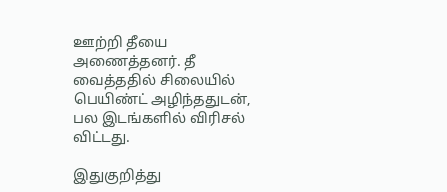ஊற்றி தீயை அணைத்தனர். தீ வைத்ததில் சிலையில் பெயிண்ட் அழிந்ததுடன், பல இடங்களில் விரிசல் விட்டது.

இதுகுறித்து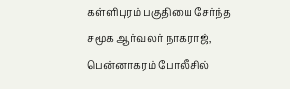கள்ளிபுரம் பகுதியை சேர்ந்த சமூக ஆர்வலர் நாகராஜ், பென்னாகரம் போலீசில்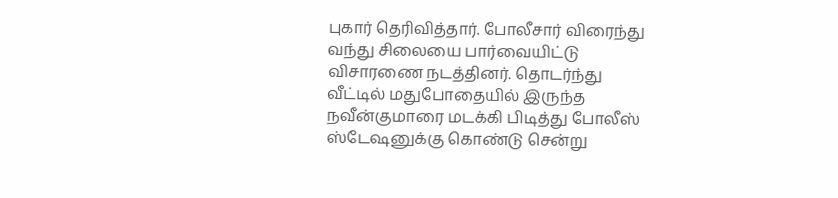புகார் தெரிவித்தார். போலீசார் விரைந்து வந்து சிலையை பார்வையிட்டு விசாரணை நடத்தினர். தொடர்ந்து வீட்டில் மதுபோதையில் இருந்த நவீன்குமாரை மடக்கி பிடித்து போலீஸ் ஸ்டேஷனுக்கு கொண்டு சென்று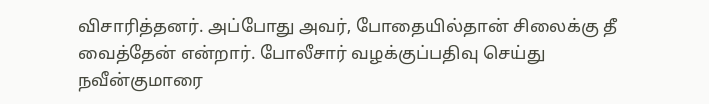விசாரித்தனர். அப்போது அவர், போதையில்தான் சிலைக்கு தீ வைத்தேன் என்றார். போலீசார் வழக்குப்பதிவு செய்து நவீன்குமாரை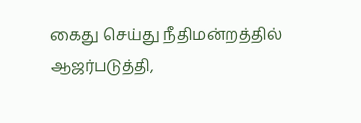கைது செய்து நீதிமன்றத்தில் ஆஜர்படுத்தி,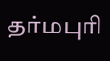தர்மபுரி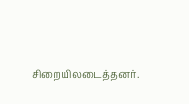சிறையிலடைத்தனர்.